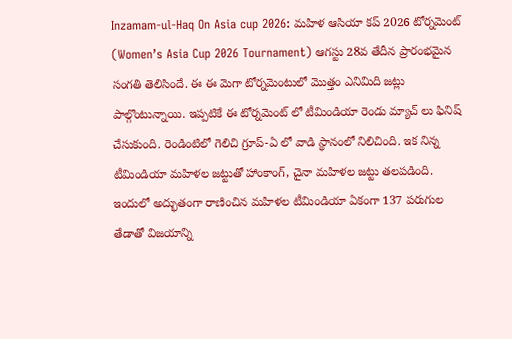Inzamam-ul-Haq On Asia cup 2026: మహిళ ఆసియా కప్ 2026 టోర్నమెంట్ (Women’s Asia Cup 2026 Tournament) ఆగస్టు 28వ తేదీన ప్రారంభమైన సంగతి తెలిసిందే. ఈ ఈ మెగా టోర్నమెంటులో మొత్తం ఎనిమిది జట్లు పాల్గొంటున్నాయి. ఇప్పటికే ఈ టోర్నమెంట్ లో టీమిండియా రెండు మ్యాచ్ లు ఫినిష్ చేసుకుంది. రెండింటిలో గెలిచి గ్రూప్-ఏ లో వాడి స్థానంలో నిలిచింది. ఇక నిన్న టీమిండియా మహిళల జట్టుతో హాంకాంగ్, చైనా మహిళల జట్టు తలపడింది. ఇందులో అద్భుతంగా రాణించిన మహిళల టీమిండియా ఏకంగా 137 పరుగుల తేడాతో విజయాన్ని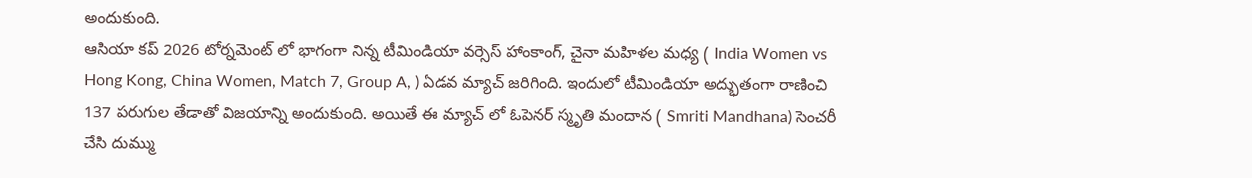అందుకుంది.
ఆసియా కప్ 2026 టోర్నమెంట్ లో భాగంగా నిన్న టీమిండియా వర్సెస్ హాంకాంగ్, చైనా మహిళల మధ్య ( India Women vs Hong Kong, China Women, Match 7, Group A, ) ఏడవ మ్యాచ్ జరిగింది. ఇందులో టీమిండియా అద్భుతంగా రాణించి 137 పరుగుల తేడాతో విజయాన్ని అందుకుంది. అయితే ఈ మ్యాచ్ లో ఓపెనర్ స్మృతి మందాన ( Smriti Mandhana) సెంచరీ చేసి దుమ్ము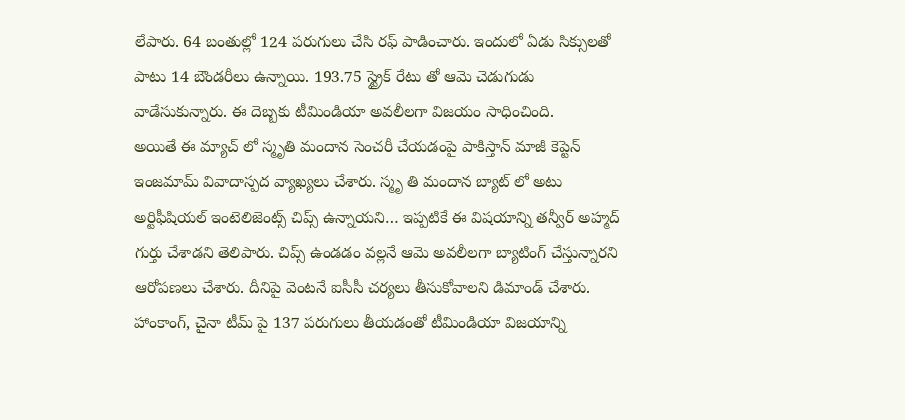లేపారు. 64 బంతుల్లో 124 పరుగులు చేసి రఫ్ పాడించారు. ఇందులో ఏడు సిక్సులతో పాటు 14 బౌండరీలు ఉన్నాయి. 193.75 స్ట్రైక్ రేటు తో ఆమె చెడుగుడు వాడేసుకున్నారు. ఈ దెబ్బకు టీమిండియా అవలీలగా విజయం సాధించింది.
అయితే ఈ మ్యాచ్ లో స్మృతి మందాన సెంచరీ చేయడంపై పాకిస్తాన్ మాజీ కెప్టెన్ ఇంజమామ్ వివాదాస్పద వ్యాఖ్యలు చేశారు. స్మృ తి మందాన బ్యాట్ లో అటు అర్టిఫీషియల్ ఇంటెలిజెంట్స్ చిప్స్ ఉన్నాయని… ఇప్పటికే ఈ విషయాన్ని తన్వీర్ అహ్మద్ గుర్తు చేశాడని తెలిపారు. చిప్స్ ఉండడం వల్లనే ఆమె అవలీలగా బ్యాటింగ్ చేస్తున్నారని ఆరోపణలు చేశారు. దీనిపై వెంటనే ఐసీసీ చర్యలు తీసుకోవాలని డిమాండ్ చేశారు.
హాంకాంగ్, చైనా టీమ్ పై 137 పరుగులు తీయడంతో టీమిండియా విజయాన్ని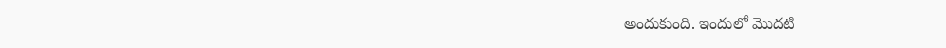అందుకుంది. ఇందులో మొదటి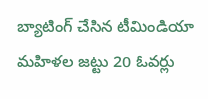బ్యాటింగ్ చేసిన టీమిండియా మహిళల జట్టు 20 ఓవర్లు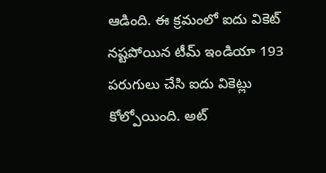ఆడింది. ఈ క్రమంలో ఐదు వికెట్ నష్టపోయిన టీమ్ ఇండియా 193 పరుగులు చేసి ఐదు వికెట్లు కోల్పోయింది. అట్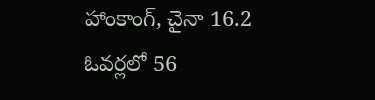హాంకాంగ్, చైనా 16.2 ఓవర్లలో 56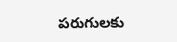పరుగులకు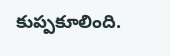కుప్పకూలింది.